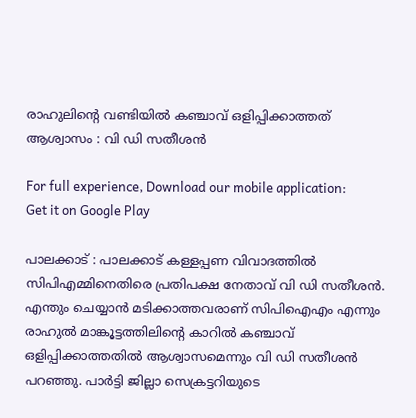രാഹുലിന്റെ വണ്ടിയില്‍ കഞ്ചാവ് ഒളിപ്പിക്കാത്തത് ആശ്വാസം : വി ഡി സതീശന്‍

For full experience, Download our mobile application:
Get it on Google Play

പാലക്കാട് : പാലക്കാട് കള്ളപ്പണ വിവാദത്തില്‍ സിപിഎമ്മിനെതിരെ പ്രതിപക്ഷ നേതാവ് വി ഡി സതീശന്‍. എന്തും ചെയ്യാന്‍ മടിക്കാത്തവരാണ് സിപിഐഎം എന്നും രാഹുല്‍ മാങ്കൂട്ടത്തിലിന്റെ കാറില്‍ കഞ്ചാവ് ഒളിപ്പിക്കാത്തതില്‍ ആശ്വാസമെന്നും വി ഡി സതീശന്‍ പറഞ്ഞു. പാര്‍ട്ടി ജില്ലാ സെക്രട്ടറിയുടെ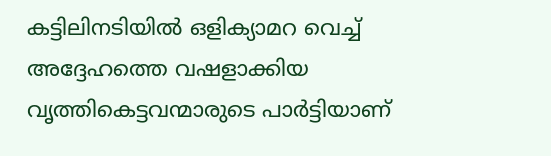കട്ടിലിനടിയില്‍ ഒളിക്യാമറ വെച്ച് അദ്ദേഹത്തെ വഷളാക്കിയ വൃത്തികെട്ടവന്മാരുടെ പാര്‍ട്ടിയാണ്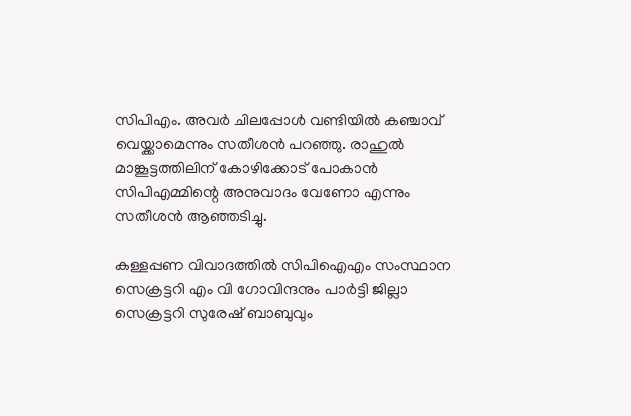സിപിഎം. അവര്‍ ചിലപ്പോള്‍ വണ്ടിയില്‍ കഞ്ചാവ് വെയ്ക്കാമെന്നും സതീശന്‍ പറഞ്ഞു. രാഹുല്‍ മാങ്കൂട്ടത്തിലിന് കോഴിക്കോട് പോകാന്‍ സിപിഎമ്മിന്റെ അനുവാദം വേണോ എന്നും സതീശന്‍ ആഞ്ഞടിച്ചു.

കള്ളപ്പണ വിവാദത്തില്‍ സിപിഐഎം സംസ്ഥാന സെക്രട്ടറി എം വി ഗോവിന്ദനും പാര്‍ട്ടി ജില്ലാ സെക്രട്ടറി സുരേഷ് ബാബുവും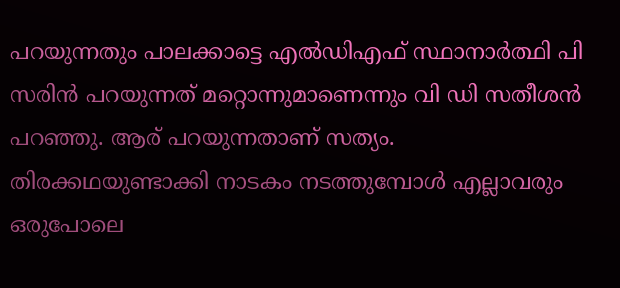പറയുന്നതും പാലക്കാട്ടെ എല്‍ഡിഎഫ് സ്ഥാനാര്‍ത്ഥി പി സരിന്‍ പറയുന്നത് മറ്റൊന്നുമാണെന്നും വി ഡി സതീശന്‍ പറഞ്ഞു. ആര് പറയുന്നതാണ് സത്യം. തിരക്കഥയുണ്ടാക്കി നാടകം നടത്തുമ്പോള്‍ എല്ലാവരും ഒരുപോലെ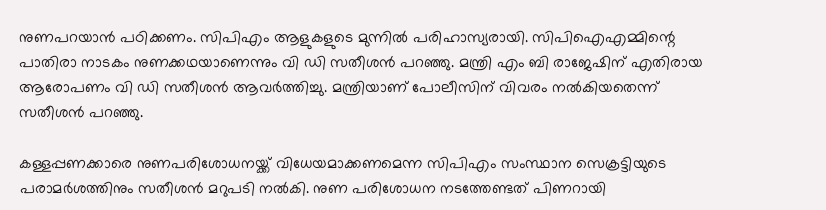നുണപറയാന്‍ പഠിക്കണം. സിപിഎം ആളുകളുടെ മുന്നില്‍ പരിഹാസ്യരായി. സിപിഐഎമ്മിന്റെ പാതിരാ നാടകം നുണക്കഥയാണെന്നും വി ഡി സതീശന്‍ പറഞ്ഞു. മന്ത്രി എം ബി രാജേഷിന് എതിരായ ആരോപണം വി ഡി സതീശന്‍ ആവര്‍ത്തിച്ചു. മന്ത്രിയാണ് പോലീസിന് വിവരം നല്‍കിയതെന്ന് സതീശന്‍ പറഞ്ഞു.

കള്ളപ്പണക്കാരെ നുണപരിശോധനയ്ക്ക് വിധേയമാക്കണമെന്ന സിപിഎം സംസ്ഥാന സെക്രട്ടിയുടെ പരാമര്‍ശത്തിനും സതീശന്‍ മറുപടി നല്‍കി. നുണ പരിശോധന നടത്തേണ്ടത് പിണറായി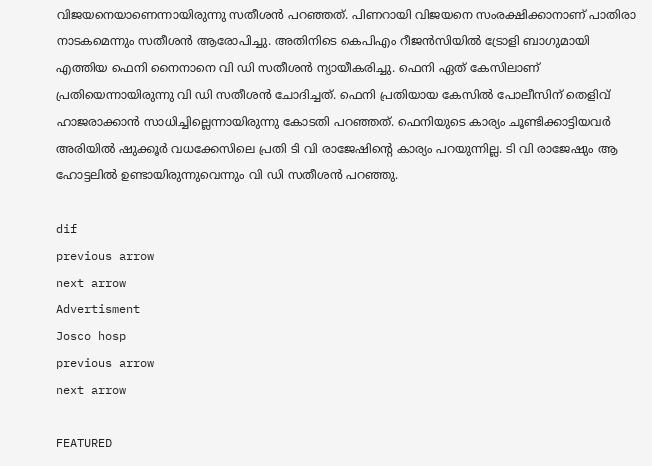വിജയനെയാണെന്നായിരുന്നു സതീശന്‍ പറഞ്ഞത്. പിണറായി വിജയനെ സംരക്ഷിക്കാനാണ് പാതിരാ നാടകമെന്നും സതീശന്‍ ആരോപിച്ചു. അതിനിടെ കെപിഎം റീജന്‍സിയില്‍ ട്രോളി ബാഗുമായി എത്തിയ ഫെനി നൈനാനെ വി ഡി സതീശന്‍ ന്യായീകരിച്ചു. ഫെനി ഏത് കേസിലാണ് പ്രതിയെന്നായിരുന്നു വി ഡി സതീശന്‍ ചോദിച്ചത്. ഫെനി പ്രതിയായ കേസില്‍ പോലീസിന് തെളിവ് ഹാജരാക്കാന്‍ സാധിച്ചില്ലെന്നായിരുന്നു കോടതി പറഞ്ഞത്. ഫെനിയുടെ കാര്യം ചൂണ്ടിക്കാട്ടിയവര്‍ അരിയില്‍ ഷുക്കൂര്‍ വധക്കേസിലെ പ്രതി ടി വി രാജേഷിന്റെ കാര്യം പറയുന്നില്ല. ടി വി രാജേഷും ആ ഹോട്ടലില്‍ ഉണ്ടായിരുന്നുവെന്നും വി ഡി സതീശന്‍ പറഞ്ഞു.

dif
previous arrow
next arrow
Advertisment
Josco hosp
previous arrow
next arrow

FEATURED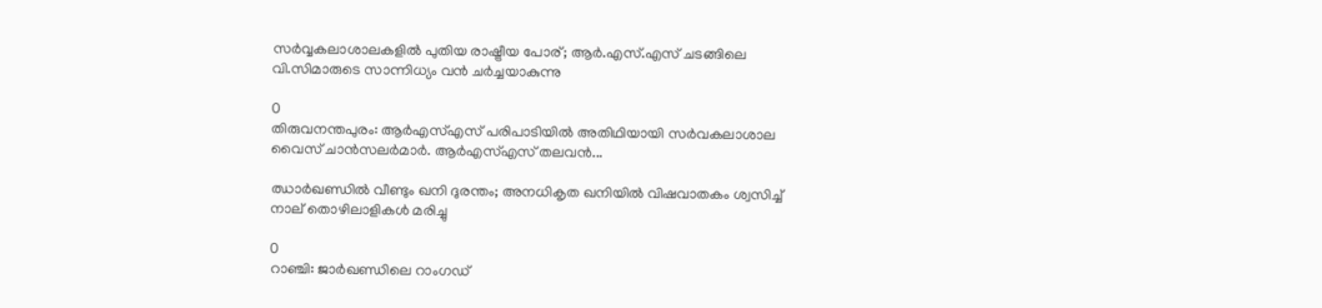സർവ്വകലാശാലകളിൽ പുതിയ രാഷ്ട്രീയ പോര്; ആർ.എസ്.എസ് ചടങ്ങിലെ വി.സിമാരുടെ സാന്നിധ്യം വൻ ചർച്ചയാകുന്നു

0
തിരുവനന്തപുരം: ആർഎസ്എസ് പരിപാടിയിൽ അതിഥിയായി സർവകലാശാല വൈസ് ചാൻസലർമാർ. ആർഎസ്എസ് തലവൻ...

ഝാർഖണ്ഡിൽ വീണ്ടും ഖനി ദുരന്തം; അനധികൃത ഖനിയിൽ വിഷവാതകം ശ്വസിച്ച് നാല് തൊഴിലാളികൾ മരിച്ചു

0
റാഞ്ചി: ജാര്‍ഖണ്ഡിലെ റാംഗഡ്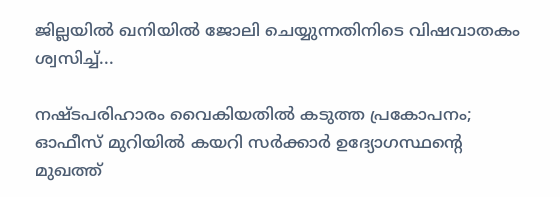ജില്ലയിൽ ഖനിയില്‍ ജോലി ചെയ്യുന്നതിനിടെ വിഷവാതകം ശ്വസിച്ച്...

നഷ്ടപരിഹാരം വൈകിയതിൽ കടുത്ത പ്രകോപനം; ഓഫീസ് മുറിയിൽ കയറി സർക്കാർ ഉദ്യോഗസ്ഥന്റെ മുഖത്ത്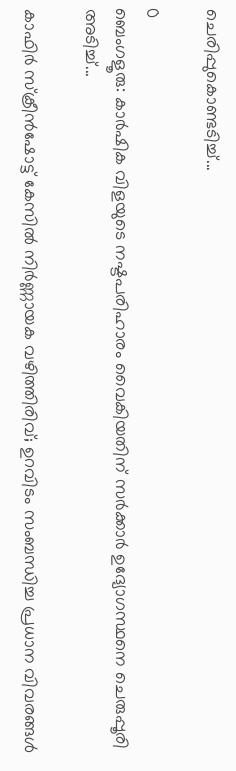ചെരിപ്പുകൊണ്ടടിച്ച്...

0
ബെംഗളൂരു: കാർഷിക വിളയുടെ നഷ്ടപരിഹാരം വൈകിയതിന് സര്‍ക്കാര്‍ ഉദ്യോഗസ്ഥനെ ചെരുപ്പൂരി അടിച്ച്...

കാഫിർ സ്ക്രീൻഷോട്ട് കേസിൽ നിർണ്ണായക വഴിത്തിരിവ്; ഉറവിടം സംബന്ധിച്ച പ്രധാന വിവരങ്ങൾ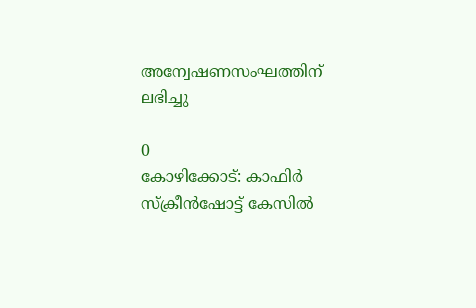അന്വേഷണസംഘത്തിന് ലഭിച്ചു

0
കോഴിക്കോട്: കാഫിര്‍ സ്‌ക്രീന്‍ഷോട്ട് കേസില്‍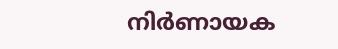നിര്‍ണായക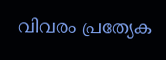വിവരം പ്രത്യേക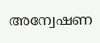അന്വേഷണ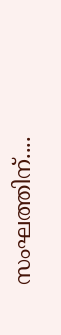സംഘത്തിന്....